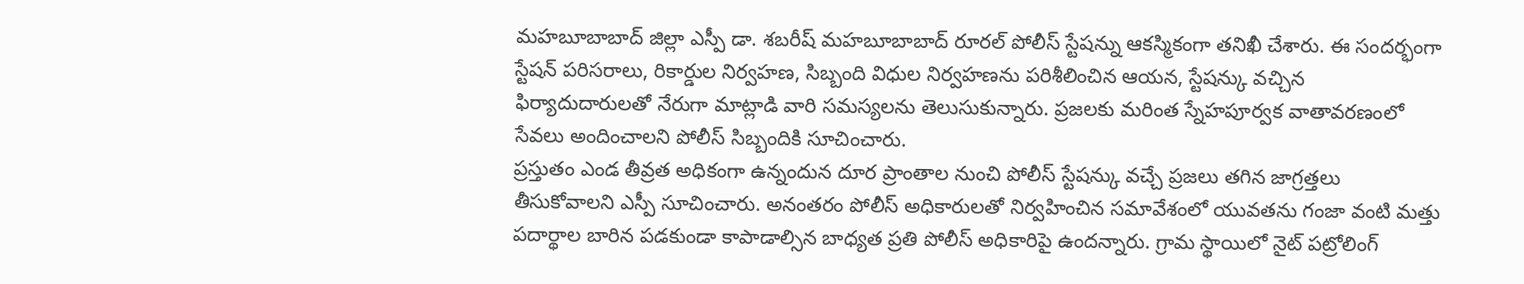మహబూబాబాద్ జిల్లా ఎస్పీ డా. శబరీష్ మహబూబాబాద్ రూరల్ పోలీస్ స్టేషన్ను ఆకస్మికంగా తనిఖీ చేశారు. ఈ సందర్భంగా స్టేషన్ పరిసరాలు, రికార్డుల నిర్వహణ, సిబ్బంది విధుల నిర్వహణను పరిశీలించిన ఆయన, స్టేషన్కు వచ్చిన ఫిర్యాదుదారులతో నేరుగా మాట్లాడి వారి సమస్యలను తెలుసుకున్నారు. ప్రజలకు మరింత స్నేహపూర్వక వాతావరణంలో సేవలు అందించాలని పోలీస్ సిబ్బందికి సూచించారు.
ప్రస్తుతం ఎండ తీవ్రత అధికంగా ఉన్నందున దూర ప్రాంతాల నుంచి పోలీస్ స్టేషన్కు వచ్చే ప్రజలు తగిన జాగ్రత్తలు తీసుకోవాలని ఎస్పీ సూచించారు. అనంతరం పోలీస్ అధికారులతో నిర్వహించిన సమావేశంలో యువతను గంజా వంటి మత్తు పదార్థాల బారిన పడకుండా కాపాడాల్సిన బాధ్యత ప్రతి పోలీస్ అధికారిపై ఉందన్నారు. గ్రామ స్థాయిలో నైట్ పట్రోలింగ్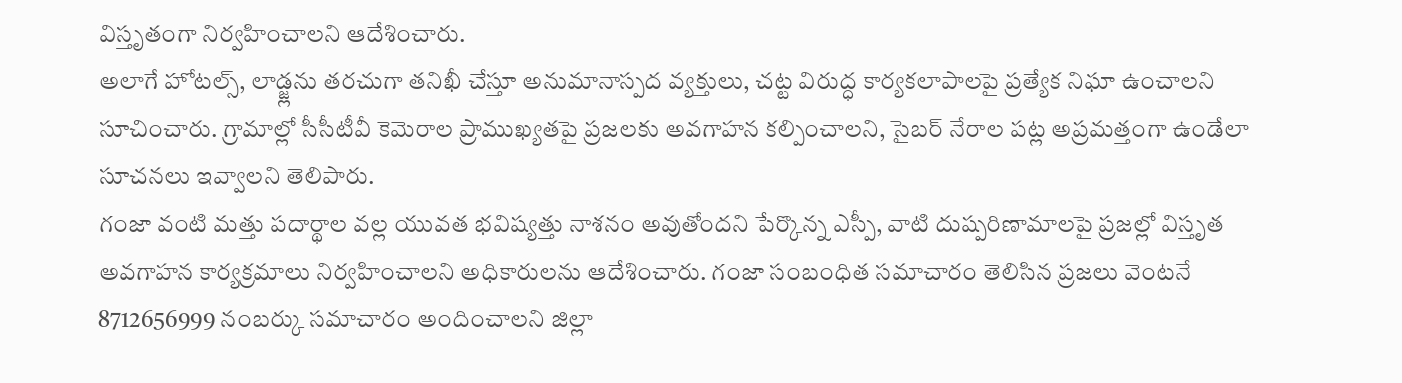విస్తృతంగా నిర్వహించాలని ఆదేశించారు.
అలాగే హోటల్స్, లాడ్జ్లను తరచుగా తనిఖీ చేస్తూ అనుమానాస్పద వ్యక్తులు, చట్ట విరుద్ధ కార్యకలాపాలపై ప్రత్యేక నిఘా ఉంచాలని సూచించారు. గ్రామాల్లో సీసీటీవీ కెమెరాల ప్రాముఖ్యతపై ప్రజలకు అవగాహన కల్పించాలని, సైబర్ నేరాల పట్ల అప్రమత్తంగా ఉండేలా సూచనలు ఇవ్వాలని తెలిపారు.
గంజా వంటి మత్తు పదార్థాల వల్ల యువత భవిష్యత్తు నాశనం అవుతోందని పేర్కొన్న ఎస్పీ, వాటి దుష్పరిణామాలపై ప్రజల్లో విస్తృత అవగాహన కార్యక్రమాలు నిర్వహించాలని అధికారులను ఆదేశించారు. గంజా సంబంధిత సమాచారం తెలిసిన ప్రజలు వెంటనే 8712656999 నంబర్కు సమాచారం అందించాలని జిల్లా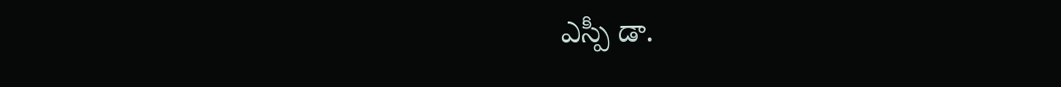ఎస్పీ డా.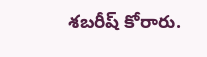శబరీష్ కోరారు.